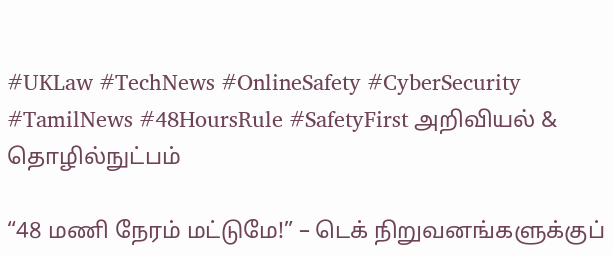#UKLaw #TechNews #OnlineSafety #CyberSecurity #TamilNews #48HoursRule #SafetyFirst அறிவியல் & தொழில்நுட்பம்

“48 மணி நேரம் மட்டுமே!” – டெக் நிறுவனங்களுக்குப்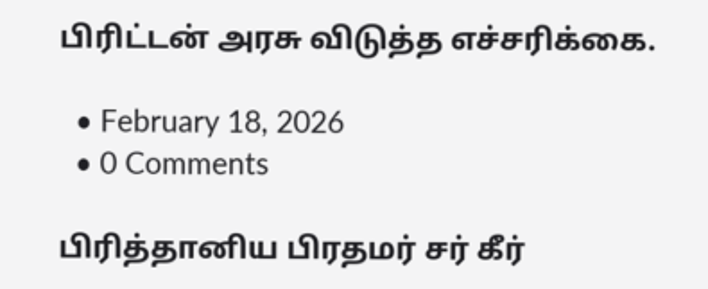பிரிட்டன் அரசு விடுத்த எச்சரிக்கை.

  • February 18, 2026
  • 0 Comments

பிரித்தானிய பிரதமர் சர் கீர்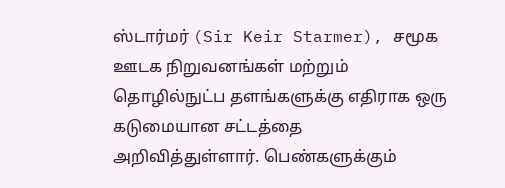ஸ்டார்மர் (Sir Keir Starmer), சமூக ஊடக நிறுவனங்கள் மற்றும் தொழில்நுட்ப தளங்களுக்கு எதிராக ஒரு கடுமையான சட்டத்தை அறிவித்துள்ளார். பெண்களுக்கும்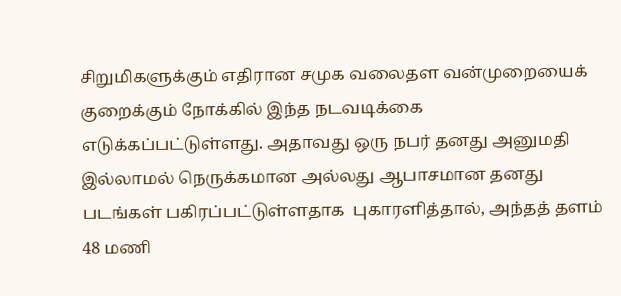சிறுமிகளுக்கும் எதிரான சமுக வலைதள வன்முறையைக் குறைக்கும் நோக்கில் இந்த நடவடிக்கை எடுக்கப்பட்டுள்ளது. அதாவது ஒரு நபர் தனது அனுமதி இல்லாமல் நெருக்கமான அல்லது ஆபாசமான தனது படங்கள் பகிரப்பட்டுள்ளதாக  புகாரளித்தால், அந்தத் தளம் 48 மணி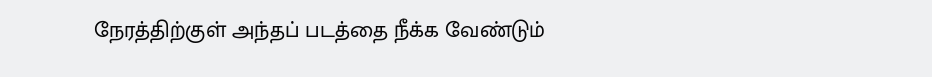நேரத்திற்குள் அந்தப் படத்தை நீக்க வேண்டும்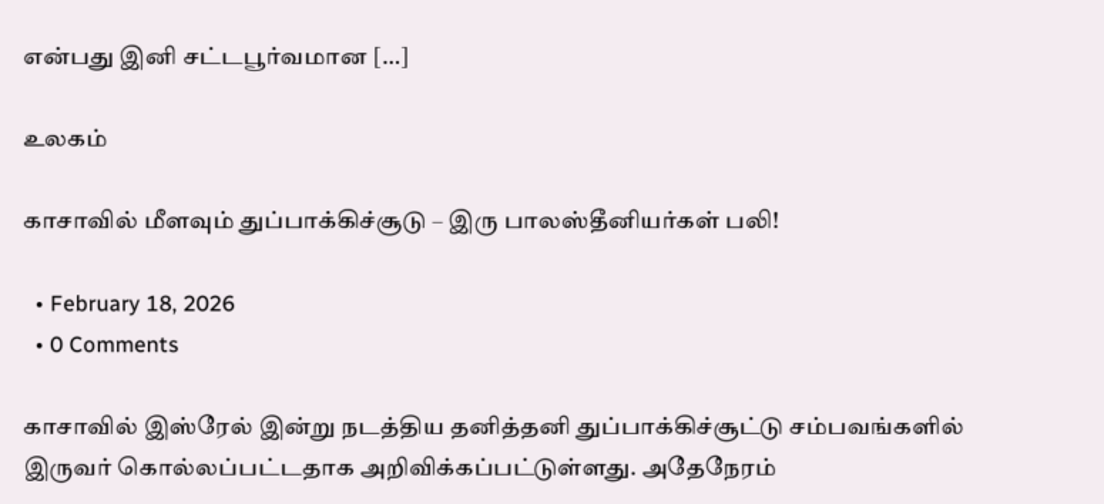என்பது இனி சட்டபூர்வமான […]

உலகம்

காசாவில் மீளவும் துப்பாக்கிச்சூடு – இரு பாலஸ்தீனியர்கள் பலி!

  • February 18, 2026
  • 0 Comments

காசாவில் இஸ்ரேல் இன்று நடத்திய தனித்தனி துப்பாக்கிச்சூட்டு சம்பவங்களில் இருவர் கொல்லப்பட்டதாக அறிவிக்கப்பட்டுள்ளது. அதேநேரம்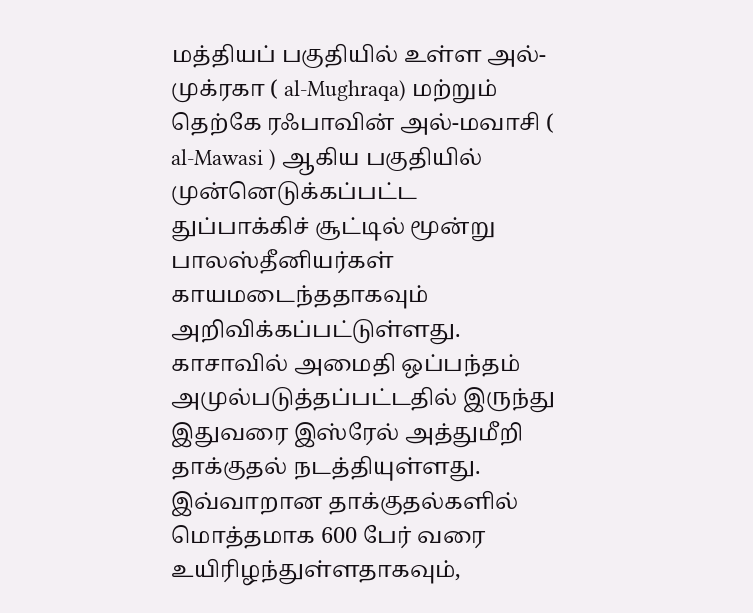மத்தியப் பகுதியில் உள்ள அல்-முக்ரகா ( al-Mughraqa) மற்றும் தெற்கே ரஃபாவின் அல்-மவாசி (  al-Mawasi ) ஆகிய பகுதியில் முன்னெடுக்கப்பட்ட  துப்பாக்கிச் சூட்டில் மூன்று பாலஸ்தீனியர்கள் காயமடைந்ததாகவும் அறிவிக்கப்பட்டுள்ளது. காசாவில் அமைதி ஒப்பந்தம் அமுல்படுத்தப்பட்டதில் இருந்து இதுவரை இஸ்ரேல் அத்துமீறி தாக்குதல் நடத்தியுள்ளது. இவ்வாறான தாக்குதல்களில் மொத்தமாக 600 பேர் வரை உயிரிழந்துள்ளதாகவும்,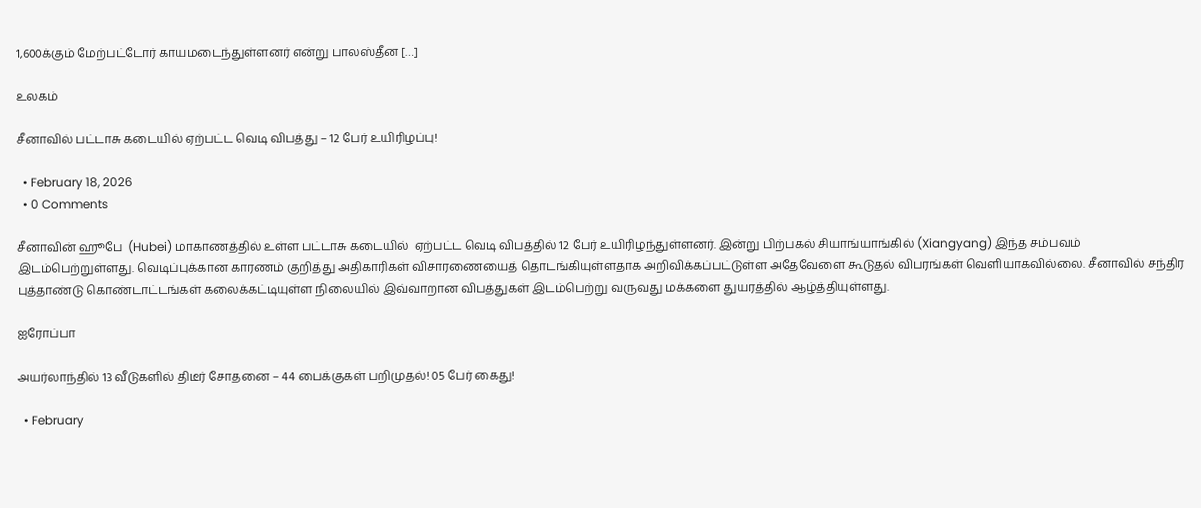1,600க்கும் மேற்பட்டோர் காயமடைந்துள்ளனர் என்று பாலஸ்தீன […]

உலகம்

சீனாவில் பட்டாசு கடையில் ஏற்பட்ட வெடி விபத்து – 12 பேர் உயிரிழப்பு!

  • February 18, 2026
  • 0 Comments

சீனாவின் ஹூபே  (Hubei) மாகாணத்தில் உள்ள பட்டாசு கடையில்  ஏற்பட்ட வெடி விபத்தில் 12 பேர் உயிரிழந்துள்ளனர். இன்று பிற்பகல் சியாங்யாங்கில் (Xiangyang) இந்த சம்பவம் இடம்பெற்றுள்ளது. வெடிப்புக்கான காரணம் குறித்து அதிகாரிகள் விசாரணையைத் தொடங்கியுள்ளதாக அறிவிக்கப்பட்டுள்ள அதேவேளை கூடுதல் விபரங்கள் வெளியாகவில்லை. சீனாவில் சந்திர புத்தாண்டு கொண்டாட்டங்கள் கலைக்கட்டியுள்ள நிலையில் இவ்வாறான விபத்துகள் இடம்பெற்று வருவது மக்களை துயரத்தில் ஆழ்த்தியுள்ளது.

ஐரோப்பா

அயர்லாந்தில் 13 வீடுகளில் திடீர் சோதனை – 44 பைக்குகள் பறிமுதல்! 05 பேர் கைது!

  • February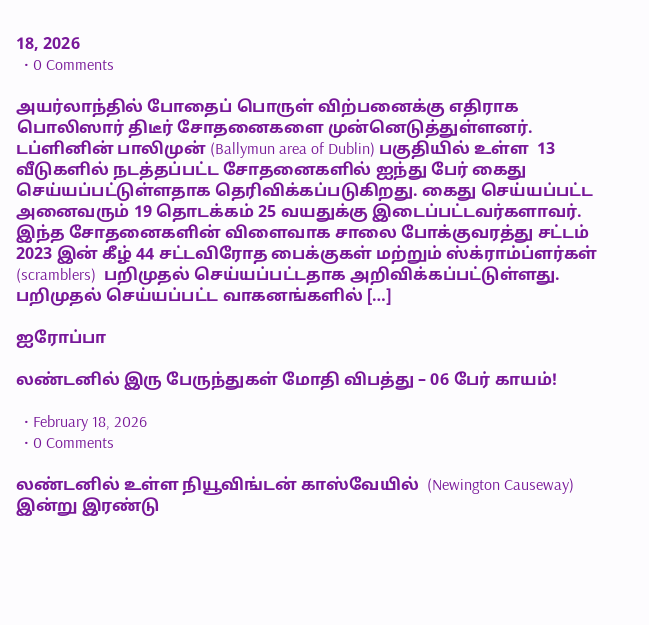18, 2026
  • 0 Comments

அயர்லாந்தில் போதைப் பொருள் விற்பனைக்கு எதிராக பொலிஸார் திடீர் சோதனைகளை முன்னெடுத்துள்ளனர். டப்ளினின் பாலிமுன் (Ballymun area of Dublin) பகுதியில் உள்ள  13 வீடுகளில் நடத்தப்பட்ட சோதனைகளில் ஐந்து பேர் கைது  செய்யப்பட்டுள்ளதாக தெரிவிக்கப்படுகிறது. கைது செய்யப்பட்ட அனைவரும் 19 தொடக்கம் 25 வயதுக்கு இடைப்பட்டவர்களாவர். இந்த சோதனைகளின் விளைவாக சாலை போக்குவரத்து சட்டம் 2023 இன் கீழ் 44 சட்டவிரோத பைக்குகள் மற்றும் ஸ்க்ராம்ப்ளர்கள் (scramblers)  பறிமுதல் செய்யப்பட்டதாக அறிவிக்கப்பட்டுள்ளது. பறிமுதல் செய்யப்பட்ட வாகனங்களில் […]

ஐரோப்பா

லண்டனில் இரு பேருந்துகள் மோதி விபத்து – 06 பேர் காயம்!

  • February 18, 2026
  • 0 Comments

லண்டனில் உள்ள நியூவிங்டன் காஸ்வேயில்  (Newington Causeway) இன்று இரண்டு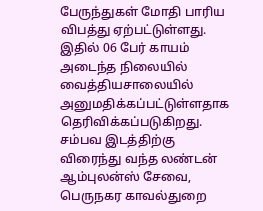பேருந்துகள் மோதி பாரிய விபத்து ஏற்பட்டுள்ளது. இதில் 06 பேர் காயம் அடைந்த நிலையில் வைத்தியசாலையில் அனுமதிக்கப்பட்டுள்ளதாக தெரிவிக்கப்படுகிறது. சம்பவ இடத்திற்கு விரைந்து வந்த லண்டன் ஆம்புலன்ஸ் சேவை, பெருநகர காவல்துறை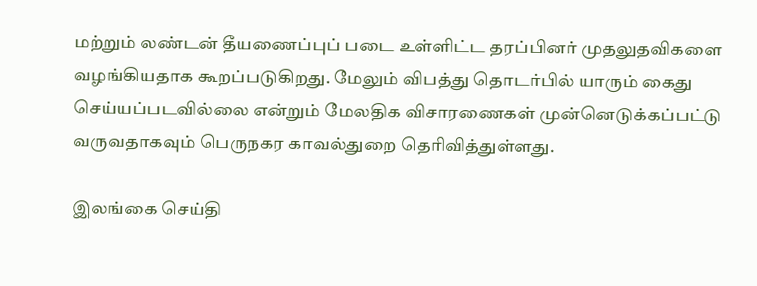மற்றும் லண்டன் தீயணைப்புப் படை உள்ளிட்ட தரப்பினர் முதலுதவிகளை வழங்கியதாக கூறப்படுகிறது. மேலும் விபத்து தொடர்பில் யாரும் கைது செய்யப்படவில்லை என்றும் மேலதிக விசாரணைகள் முன்னெடுக்கப்பட்டு வருவதாகவும் பெருநகர காவல்துறை தெரிவித்துள்ளது.

இலங்கை செய்தி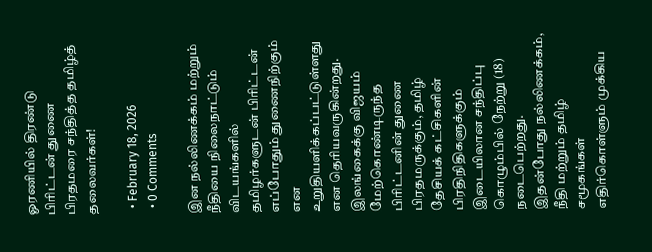ஓரணியில் திரண்டு பிரிட்டன் துணை பிரதமரை சந்தித்த தமிழ்த் தலைவர்கள்!

  • February 18, 2026
  • 0 Comments

இன நல்லிணக்கம் மற்றும் நீதியை நிலைநாட்டும் விடயங்களில் தமிழர்களுடன் பிரிட்டன் எப்போதும் துணைநிற்கும் என உறுதியளிக்கப்பட்டுள்ளது என தெரியவருகின்றது. இலங்கைக்கு விஜயம் மேற்கொண்டிருந்த பிரிட்டனின் துணை பிரதமருக்கும், தமிழ் தேசியக் கட்சிகளின் பிரதிநிதிகளுக்கும் இடையிலான சந்திப்பு கொழும்பில் நேற்று (18) நடைபெற்றது. இதன்போது நல்லிணக்கம், நீதி மற்றும் தமிழ் சமூகங்கள் எதிர்கொள்ளும் முக்கிய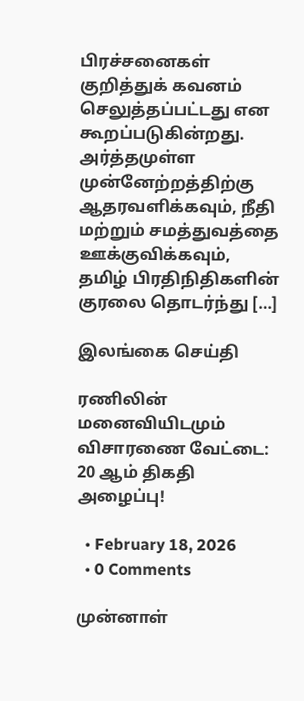பிரச்சனைகள் குறித்துக் கவனம் செலுத்தப்பட்டது என கூறப்படுகின்றது. அர்த்தமுள்ள முன்னேற்றத்திற்கு ஆதரவளிக்கவும், நீதி மற்றும் சமத்துவத்தை ஊக்குவிக்கவும், தமிழ் பிரதிநிதிகளின் குரலை தொடர்ந்து […]

இலங்கை செய்தி

ரணிலின் மனைவியிடமும் விசாரணை வேட்டை: 20 ஆம் திகதி அழைப்பு!

  • February 18, 2026
  • 0 Comments

முன்னாள்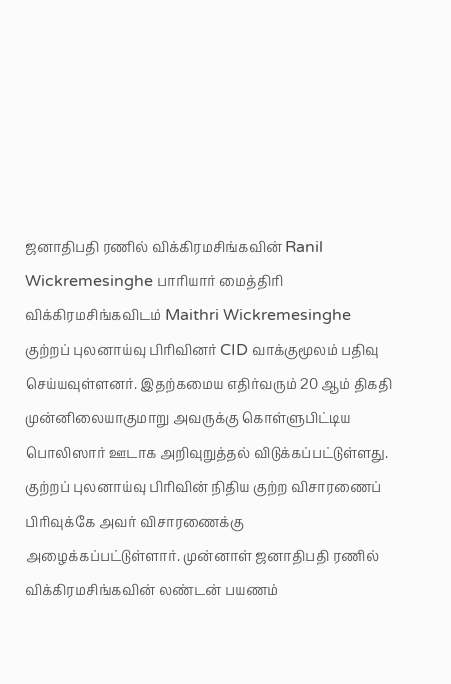ஜனாதிபதி ரணில் விக்கிரமசிங்கவின் Ranil Wickremesinghe பாரியார் மைத்திரி விக்கிரமசிங்கவிடம் Maithri Wickremesinghe குற்றப் புலனாய்வு பிரிவினர் CID வாக்குமூலம் பதிவு செய்யவுள்ளனர். இதற்கமைய எதிர்வரும் 20 ஆம் திகதி முன்னிலையாகுமாறு அவருக்கு கொள்ளுபிட்டிய பொலிஸார் ஊடாக அறிவுறுத்தல் விடுக்கப்பட்டுள்ளது. குற்றப் புலனாய்வு பிரிவின் நிதிய குற்ற விசாரணைப் பிரிவுக்கே அவர் விசாரணைக்கு அழைக்கப்பட்டுள்ளார். முன்னாள் ஜனாதிபதி ரணில் விக்கிரமசிங்கவின் லண்டன் பயணம்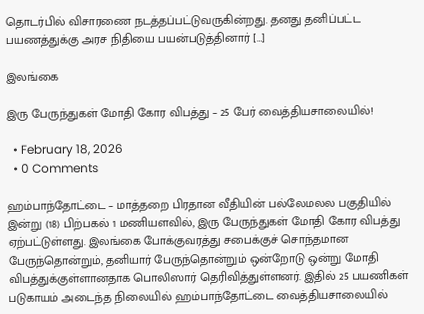தொடர்பில் விசாரணை நடத்தப்பட்டுவருகின்றது. தனது தனிப்பட்ட பயணத்துக்கு அரச நிதியை பயன்படுத்தினார் […]

இலங்கை

இரு பேருந்துகள் மோதி கோர விபத்து – 25 பேர் வைத்தியசாலையில்!

  • February 18, 2026
  • 0 Comments

ஹம்பாந்தோட்டை – மாத்தறை பிரதான வீதியின் பல்லேமலல பகுதியில் இன்று (18) பிற்பகல் 1 மணியளவில், இரு பேருந்துகள் மோதி கோர விபத்து ஏற்பட்டுள்ளது. இலங்கை போக்குவரத்து சபைக்குச் சொந்தமான பேருந்தொன்றும், தனியார் பேருந்தொன்றும் ஒன்றோடு ஒன்று மோதி விபத்துக்குள்ளானதாக பொலிஸார் தெரிவித்துள்ளனர். இதில் 25 பயணிகள் படுகாயம் அடைந்த நிலையில் ஹம்பாந்தோட்டை வைத்தியசாலையில்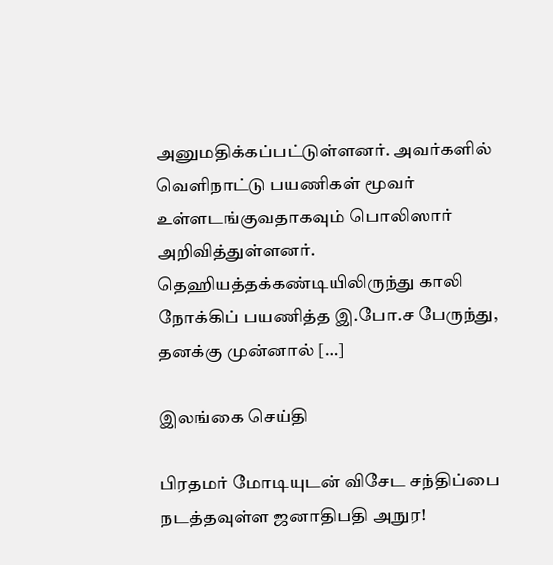அனுமதிக்கப்பட்டுள்ளனர். அவர்களில் வெளிநாட்டு பயணிகள் மூவர் உள்ளடங்குவதாகவும் பொலிஸார் அறிவித்துள்ளனர். தெஹியத்தக்கண்டியிலிருந்து காலி நோக்கிப் பயணித்த இ.போ.ச பேருந்து, தனக்கு முன்னால் […]

இலங்கை செய்தி

பிரதமர் மோடியுடன் விசேட சந்திப்பை நடத்தவுள்ள ஜனாதிபதி அநுர!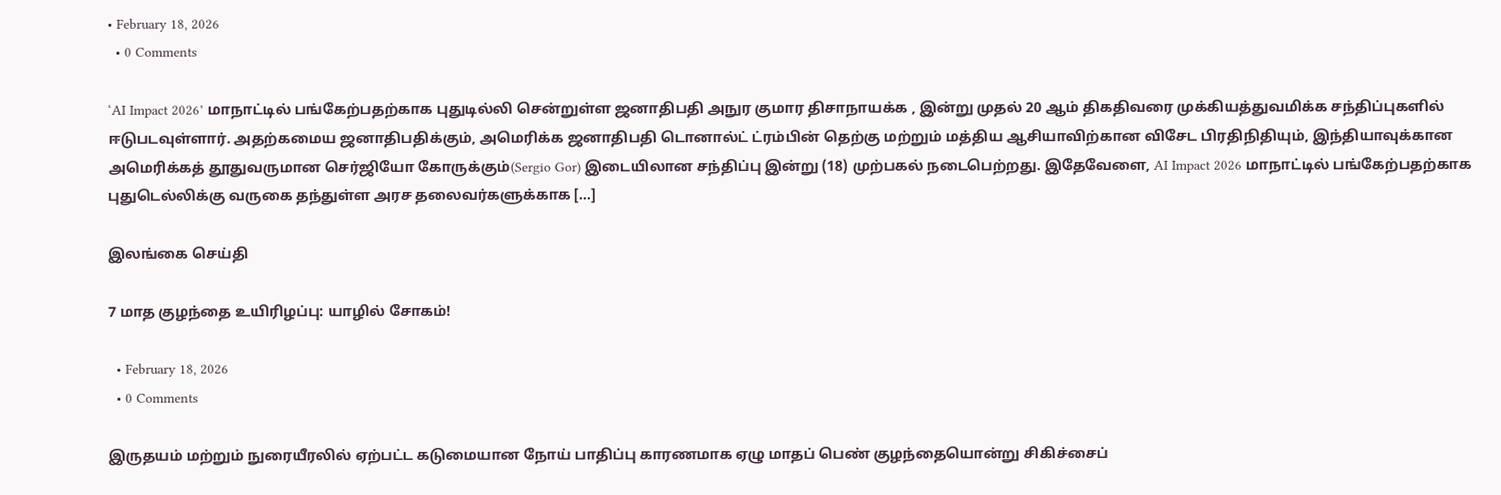• February 18, 2026
  • 0 Comments

‘AI Impact 2026’ மாநாட்டில் பங்கேற்பதற்காக புதுடில்லி சென்றுள்ள ஜனாதிபதி அநுர குமார திசாநாயக்க , இன்று முதல் 20 ஆம் திகதிவரை முக்கியத்துவமிக்க சந்திப்புகளில் ஈடுபடவுள்ளார். அதற்கமைய ஜனாதிபதிக்கும், அமெரிக்க ஜனாதிபதி டொனால்ட் ட்ரம்பின் தெற்கு மற்றும் மத்திய ஆசியாவிற்கான விசேட பிரதிநிதியும், இந்தியாவுக்கான அமெரிக்கத் தூதுவருமான செர்ஜியோ கோருக்கும்(Sergio Gor) இடையிலான சந்திப்பு இன்று (18) முற்பகல் நடைபெற்றது. இதேவேளை, AI Impact 2026 மாநாட்டில் பங்கேற்பதற்காக புதுடெல்லிக்கு வருகை தந்துள்ள அரச தலைவர்களுக்காக […]

இலங்கை செய்தி

7 மாத குழந்தை உயிரிழப்பு: யாழில் சோகம்!

  • February 18, 2026
  • 0 Comments

இருதயம் மற்றும் நுரையீரலில் ஏற்பட்ட கடுமையான நோய் பாதிப்பு காரணமாக ஏழு மாதப் பெண் குழந்தையொன்று சிகிச்சைப்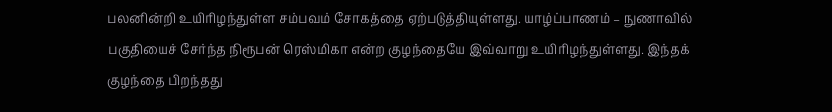பலனின்றி உயிரிழந்துள்ள சம்பவம் சோகத்தை ஏற்படுத்தியுள்ளது. யாழ்ப்பாணம் – நுணாவில் பகுதியைச் சேர்ந்த நிரூபன் ரெஸ்மிகா என்ற குழந்தையே இவ்வாறு உயிரிழந்துள்ளது. இந்தக் குழந்தை பிறந்தது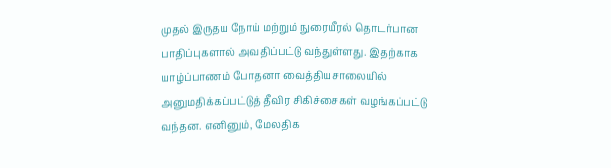முதல் இருதய நோய் மற்றும் நுரையீரல் தொடர்பான பாதிப்புகளால் அவதிப்பட்டு வந்துள்ளது. இதற்காக யாழ்ப்பாணம் போதனா வைத்தியசாலையில் அனுமதிக்கப்பட்டுத் தீவிர சிகிச்சைகள் வழங்கப்பட்டு வந்தன. எனினும், மேலதிக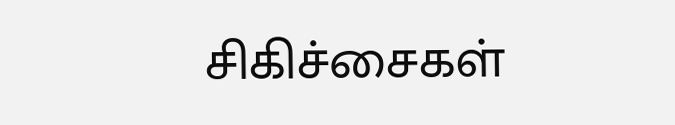சிகிச்சைகள்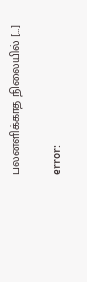பலனளிக்காத நிலையில் […]

error: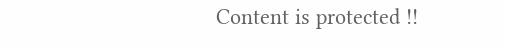Content is protected !!